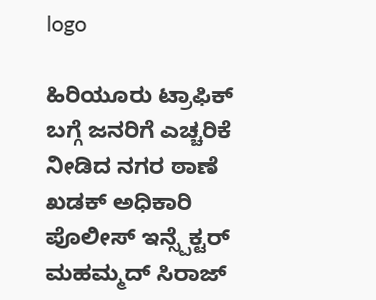logo

ಹಿರಿಯೂರು ಟ್ರಾಫಿಕ್ ಬಗ್ಗೆ ಜನರಿಗೆ ಎಚ್ಚರಿಕೆ ನೀಡಿದ ನಗರ ಠಾಣೆ ಖಡಕ್ ಅಧಿಕಾರಿ ಪೊಲೀಸ್ ಇನ್ಸ್ಪೆಕ್ಟರ್ ಮಹಮ್ಮದ್ ಸಿರಾಜ್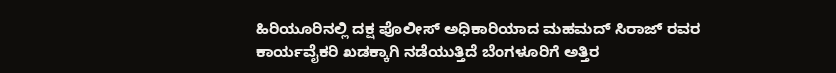ಹಿರಿಯೂರಿನಲ್ಲಿ ದಕ್ಷ ಪೊಲೀಸ್ ಅಧಿಕಾರಿಯಾದ ಮಹಮದ್ ಸಿರಾಜ್ ರವರ ಕಾರ್ಯವೈಕರಿ ಖಡಕ್ಕಾಗಿ ನಡೆಯುತ್ತಿದೆ ಬೆಂಗಳೂರಿಗೆ ಅತ್ತಿರ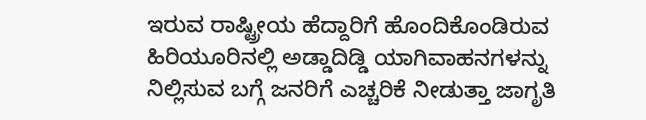ಇರುವ ರಾಷ್ಟ್ರೀಯ ಹೆದ್ದಾರಿಗೆ ಹೊಂದಿಕೊಂಡಿರುವ ಹಿರಿಯೂರಿನಲ್ಲಿ ಅಡ್ಡಾದಿಡ್ಡಿ ಯಾಗಿವಾಹನಗಳನ್ನು ನಿಲ್ಲಿಸುವ ಬಗ್ಗೆ ಜನರಿಗೆ ಎಚ್ಚರಿಕೆ ನೀಡುತ್ತಾ ಜಾಗೃತಿ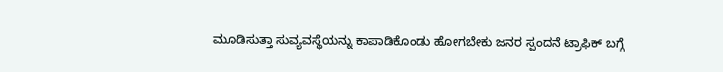ಮೂಡಿಸುತ್ತಾ ಸುವ್ಯವಸ್ಥೆಯನ್ನು ಕಾಪಾಡಿಕೊಂಡು ಹೋಗಬೇಕು ಜನರ ಸ್ಪಂದನೆ ಟ್ರಾಫಿಕ್ ಬಗ್ಗೆ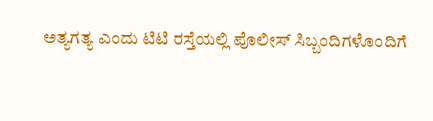ಅತ್ಯಗತ್ಯ ಎಂದು ಟಿಟಿ ರಸ್ತೆಯಲ್ಲಿ ಪೊಲೀಸ್ ಸಿಬ್ಬಂದಿಗಳೊಂದಿಗೆ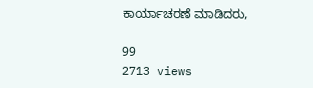ಕಾರ್ಯಾಚರಣೆ ಮಾಡಿದರು,

99
2713 views